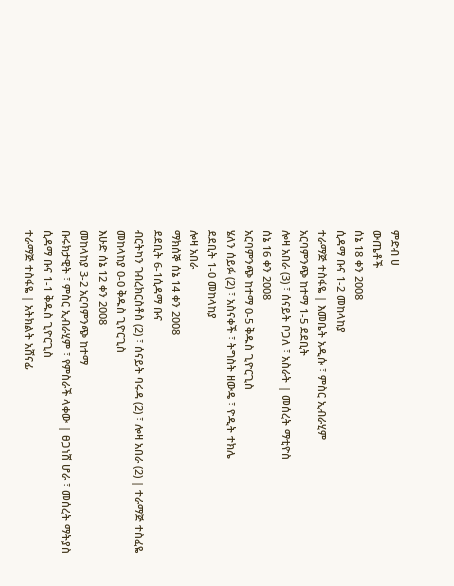ምድብ ሀ
ውጤቶች
ሰኔ 18 ቀን 2008
ሲዳማ ቡና 1-2 መከላከያ
ተራማጅ ተስፋዬ | እመቤት አዲሱ ፣ ምስር ኢብራሂም
አርባምንጭ ከተማ 1-5 ደደቢት
ሎዛ አበራ (3) ፣ ሰናይት ቦጋለ ፣ አስራት | መሰረት ማቲዮስ
ሰኔ 16 ቀን 2008
አርባምንጭ ከተማ 0-5 ቅዱስ ጊዮርጊስ
ሄለን ሰይፉ (2) ፣ አስናቀች ፣ ትግስት ዘውዴ ፣ ዮዲት ተክሌ
ደደቢት 1-0 መከላከያ
ሎዛ አበራ
ማክሰኞ ሰኔ 14 ቀን 2008
ደደቢት 6-1ሲዳማ ቡና
ብርትካን ገብረክርስቶስ (2) ፣ ሰናይት ባሩዳ (2) ፣ ሎዛ አበራ (2) | ተራማጅ ተስፈዬ
መከላከያ 0-0 ቅዱስ ጊዮርጊስ
እሁድ ሰኔ 12 ቀን 2008
መከላከያ 3-2 አርባምንጭ ከተማ
ቡሩክታዊት ፣ ምስር ኢብራሂም ፣ የምስራች ላቀው | ፀጋነሽ ሆራ ፣ መሰረት ማትያስ
ሲዳማ ቡና 1-1 ቅዱስ ጊዮርጊስ
ተራማጅ ተስፋዬ | አትክልት አሸናፊ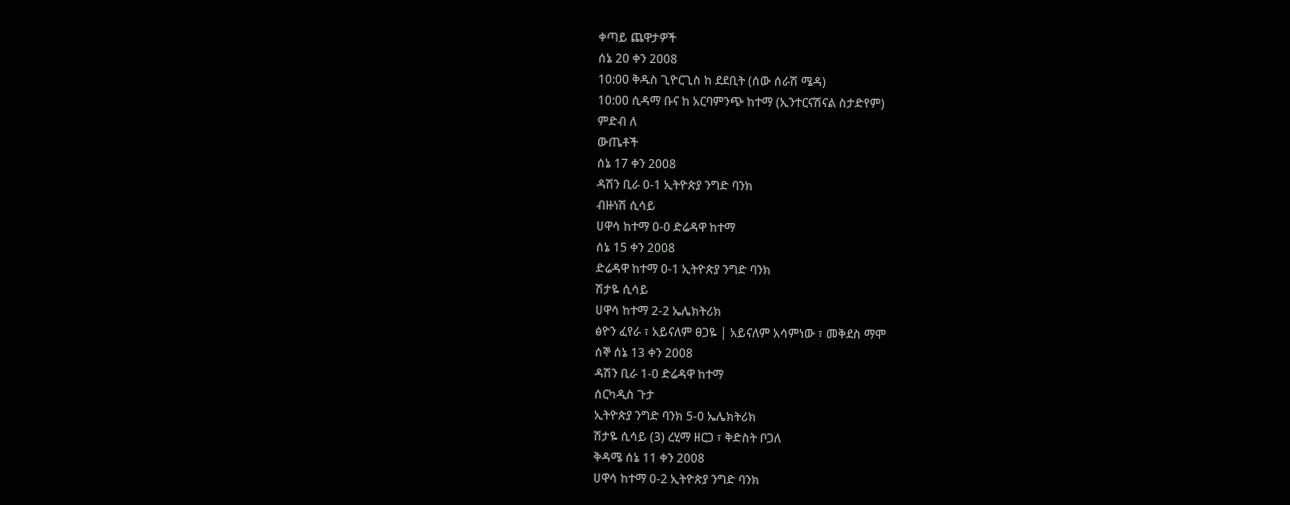ቀጣይ ጨዋታዎች
ሰኔ 20 ቀን 2008
10:00 ቅዱስ ጊዮርጊስ ከ ደደቢት (ሰው ሰራሽ ሜዳ)
10:00 ሲዳማ ቡና ከ አርባምንጭ ከተማ (ኢንተርናሽናል ስታድየም)
ምድብ ለ
ውጤቶች
ሰኔ 17 ቀን 2008
ዳሽን ቢራ 0-1 ኢትዮጵያ ንግድ ባንክ
ብዙነሽ ሲሳይ
ሀዋሳ ከተማ 0-0 ድሬዳዋ ከተማ
ሰኔ 15 ቀን 2008
ድሬዳዋ ከተማ 0-1 ኢትዮጵያ ንግድ ባንክ
ሽታዬ ሲሳይ
ሀዋሳ ከተማ 2-2 ኤሌክትሪክ
ፅዮን ፈየራ ፣ አይናለም ፀጋዬ | አይናለም አሳምነው ፣ መቅደስ ማሞ
ሰኞ ሰኔ 13 ቀን 2008
ዳሽን ቢራ 1-0 ድሬዳዋ ከተማ
ሰርካዲስ ጉታ
ኢትዮጵያ ንግድ ባንክ 5-0 ኤሌክትሪክ
ሽታዬ ሲሳይ (3) ረሂማ ዘርጋ ፣ ቅድስት ቦጋለ
ቅዳሜ ሰኔ 11 ቀን 2008
ሀዋሳ ከተማ 0-2 ኢትዮጵያ ንግድ ባንክ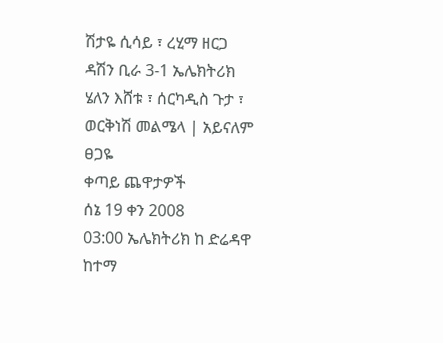ሽታዬ ሲሳይ ፣ ረሂማ ዘርጋ
ዳሽን ቢራ 3-1 ኤሌክትሪክ
ሄለን እሸቱ ፣ ሰርካዲስ ጉታ ፣ ወርቅነሽ መልሜላ | አይናለም ፀጋዬ
ቀጣይ ጨዋታዎች
ሰኔ 19 ቀን 2008
03:00 ኤሌክትሪክ ከ ድሬዳዋ ከተማ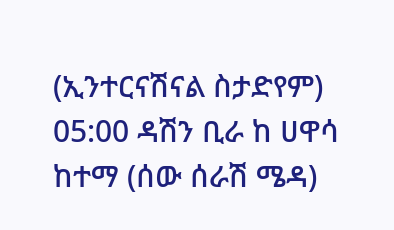(ኢንተርናሽናል ስታድየም)
05:00 ዳሽን ቢራ ከ ሀዋሳ ከተማ (ሰው ሰራሽ ሜዳ)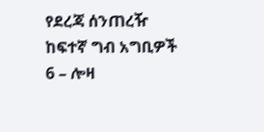የደረጃ ሰንጠረዥ
ከፍተኛ ግብ አግቢዎች
6 – ሎዛ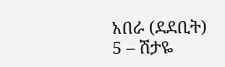አበራ (ደደቢት)
5 – ሽታዬ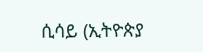ሲሳይ (ኢትዮጵያ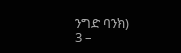ንግድ ባንክ)
3 –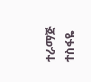ተራማጅ ተስፋዬ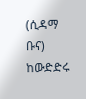(ሲዳማ ቡና)
ከውድድሩ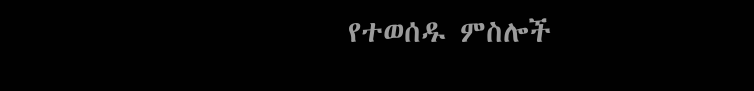የተወሰዱ ምስሎች